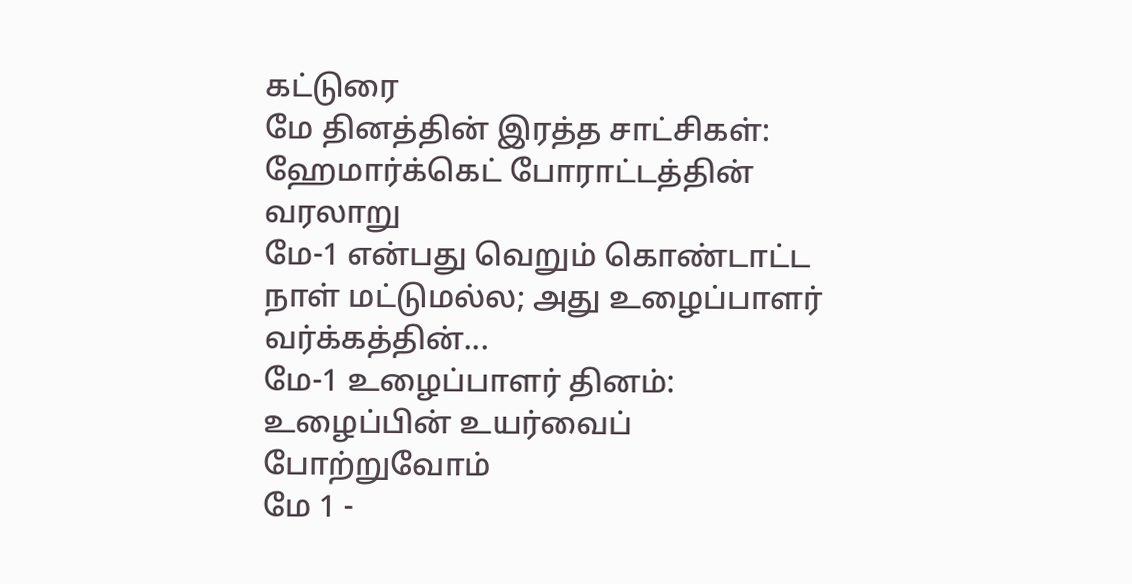கட்டுரை
மே தினத்தின் இரத்த சாட்சிகள்: ஹேமார்க்கெட் போராட்டத்தின் வரலாறு
மே-1 என்பது வெறும் கொண்டாட்ட நாள் மட்டுமல்ல; அது உழைப்பாளர் வர்க்கத்தின்...
மே-1 உழைப்பாளர் தினம்: உழைப்பின் உயர்வைப் போற்றுவோம்
மே 1 -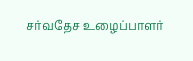சர்வதேச உழைப்பாளர்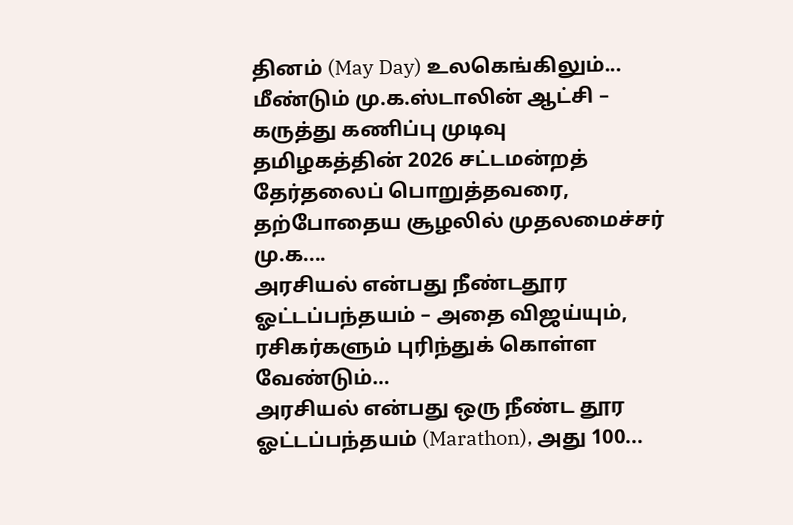தினம் (May Day) உலகெங்கிலும்...
மீண்டும் மு.க.ஸ்டாலின் ஆட்சி – கருத்து கணிப்பு முடிவு
தமிழகத்தின் 2026 சட்டமன்றத் தேர்தலைப் பொறுத்தவரை, தற்போதைய சூழலில் முதலமைச்சர் மு.க....
அரசியல் என்பது நீண்டதூர ஓட்டப்பந்தயம் – அதை விஜய்யும், ரசிகர்களும் புரிந்துக் கொள்ள வேண்டும்…
அரசியல் என்பது ஒரு நீண்ட தூர ஓட்டப்பந்தயம் (Marathon), அது 100...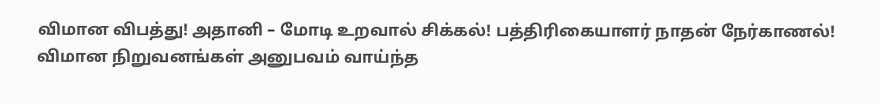விமான விபத்து! அதானி – மோடி உறவால் சிக்கல்! பத்திரிகையாளர் நாதன் நேர்காணல்!
விமான நிறுவனங்கள் அனுபவம் வாய்ந்த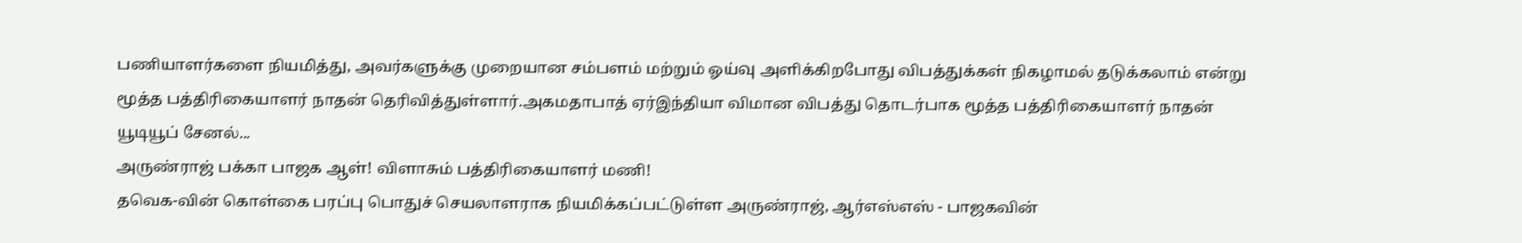பணியாளர்களை நியமித்து, அவர்களுக்கு முறையான சம்பளம் மற்றும் ஓய்வு அளிக்கிறபோது விபத்துக்கள் நிகழாமல் தடுக்கலாம் என்று மூத்த பத்திரிகையாளர் நாதன் தெரிவித்துள்ளார்.அகமதாபாத் ஏர்இந்தியா விமான விபத்து தொடர்பாக மூத்த பத்திரிகையாளர் நாதன் யூடியூப் சேனல்...
அருண்ராஜ் பக்கா பாஜக ஆள்! விளாசும் பத்திரிகையாளர் மணி!
தவெக-வின் கொள்கை பரப்பு பொதுச் செயலாளராக நியமிக்கப்பட்டுள்ள அருண்ராஜ், ஆர்எஸ்எஸ் - பாஜகவின்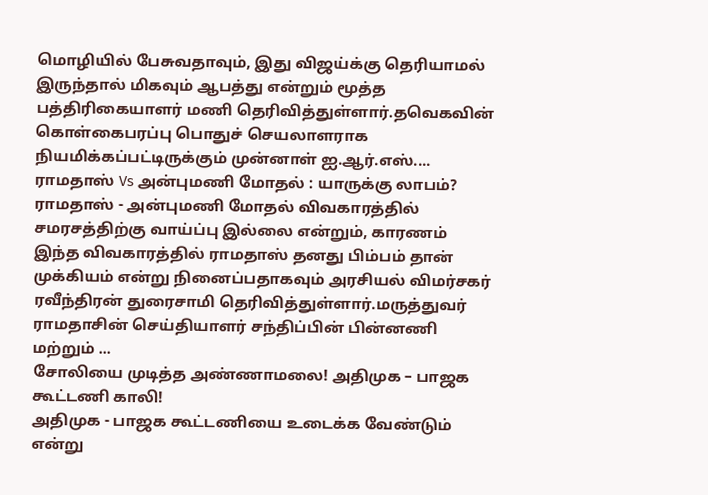மொழியில் பேசுவதாவும், இது விஜய்க்கு தெரியாமல் இருந்தால் மிகவும் ஆபத்து என்றும் மூத்த பத்திரிகையாளர் மணி தெரிவித்துள்ளார்.தவெகவின் கொள்கைபரப்பு பொதுச் செயலாளராக நியமிக்கப்பட்டிருக்கும் முன்னாள் ஐ.ஆர்.எஸ்....
ராமதாஸ் Vs அன்புமணி மோதல் : யாருக்கு லாபம்?
ராமதாஸ் - அன்புமணி மோதல் விவகாரத்தில் சமரசத்திற்கு வாய்ப்பு இல்லை என்றும், காரணம் இந்த விவகாரத்தில் ராமதாஸ் தனது பிம்பம் தான் முக்கியம் என்று நினைப்பதாகவும் அரசியல் விமர்சகர் ரவீந்திரன் துரைசாமி தெரிவித்துள்ளார்.மருத்துவர் ராமதாசின் செய்தியாளர் சந்திப்பின் பின்னணி மற்றும் ...
சோலியை முடித்த அண்ணாமலை! அதிமுக – பாஜக கூட்டணி காலி!
அதிமுக - பாஜக கூட்டணியை உடைக்க வேண்டும் என்று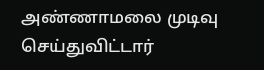அண்ணாமலை முடிவு செய்துவிட்டார்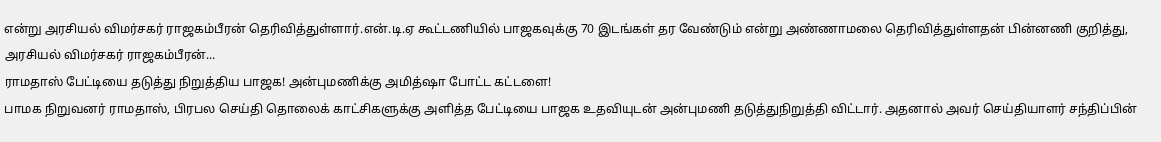என்று அரசியல் விமர்சகர் ராஜகம்பீரன் தெரிவித்துள்ளார்.என்.டி.ஏ கூட்டணியில் பாஜகவுக்கு 70 இடங்கள் தர வேண்டும் என்று அண்ணாமலை தெரிவித்துள்ளதன் பின்னணி குறித்து, அரசியல் விமர்சகர் ராஜகம்பீரன்...
ராமதாஸ் பேட்டியை தடுத்து நிறுத்திய பாஜக! அன்புமணிக்கு அமித்ஷா போட்ட கட்டளை!
பாமக நிறுவனர் ராமதாஸ், பிரபல செய்தி தொலைக் காட்சிகளுக்கு அளித்த பேட்டியை பாஜக உதவியுடன் அன்புமணி தடுத்துநிறுத்தி விட்டார். அதனால் அவர் செய்தியாளர் சந்திப்பின்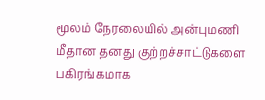மூலம் நேரலையில் அன்புமணி மீதான தனது குற்றச்சாட்டுகளை பகிரங்கமாக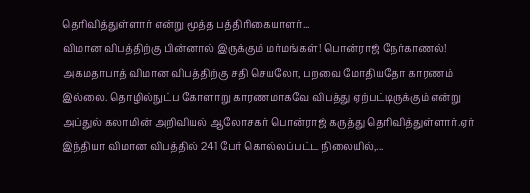தெரிவித்துள்ளார் என்று மூத்த பத்திரிகையாளர்...
விமான விபத்திற்கு பின்னால் இருக்கும் மர்மங்கள்! பொன்ராஜ் நேர்காணல்!
அகமதாபாத் விமான விபத்திற்கு சதி செயலோ, பறவை மோதியதோ காரணம் இல்லை. தொழில்நுட்ப கோளாறு காரணமாகவே விபத்து ஏற்பட்டிருக்கும் என்று அப்துல் கலாமின் அறிவியல் ஆலோசகர் பொன்ராஜ் கருத்து தெரிவித்துள்ளார்.ஏர் இந்தியா விமான விபத்தில் 241 பேர் கொல்லப்பட்ட நிலையில்,...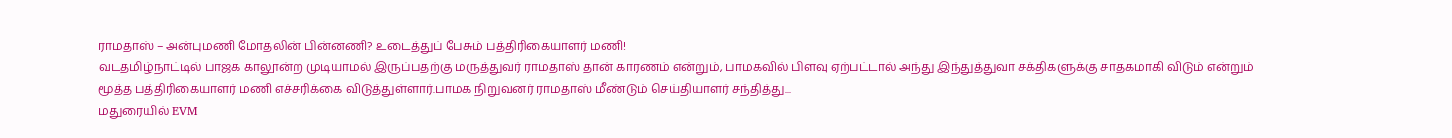ராமதாஸ் – அன்புமணி மோதலின் பின்னணி? உடைத்துப் பேசும் பத்திரிகையாளர் மணி!
வடதமிழ்நாட்டில் பாஜக காலூன்ற முடியாமல் இருப்பதற்கு மருத்துவர் ராமதாஸ் தான் காரணம் என்றும், பாமகவில் பிளவு ஏற்பட்டால் அந்து இந்துத்துவா சக்திகளுக்கு சாதகமாகி விடும் என்றும் மூத்த பத்திரிகையாளர் மணி எச்சரிக்கை விடுத்துள்ளார்.பாமக நிறுவனர் ராமதாஸ் மீண்டும் செய்தியாளர் சந்தித்து...
மதுரையில் EVM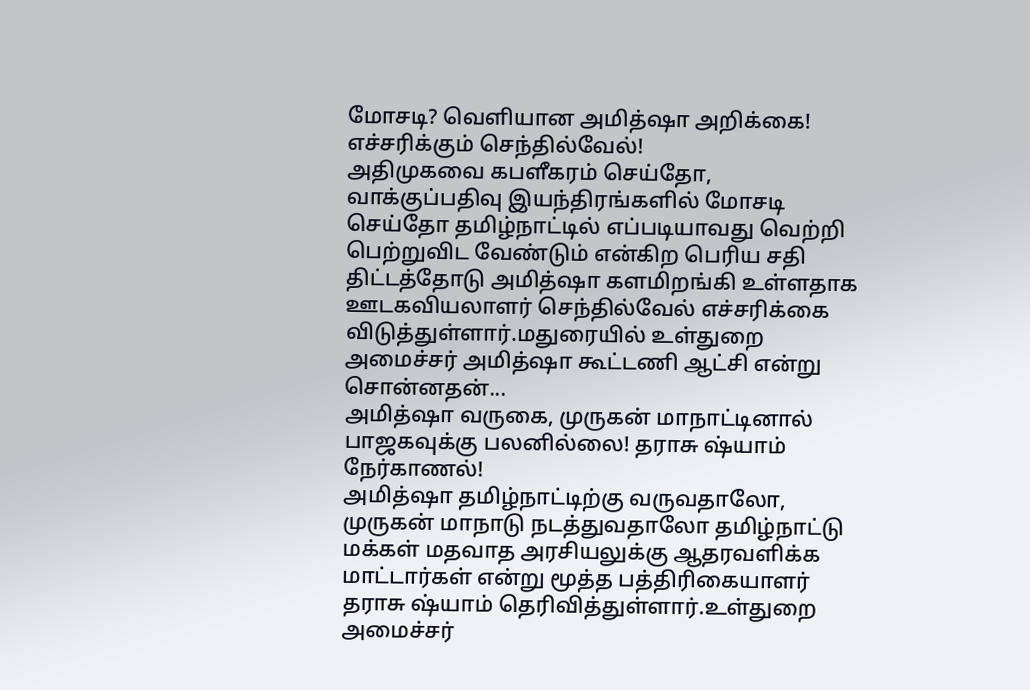மோசடி? வெளியான அமித்ஷா அறிக்கை! எச்சரிக்கும் செந்தில்வேல்!
அதிமுகவை கபளீகரம் செய்தோ, வாக்குப்பதிவு இயந்திரங்களில் மோசடி செய்தோ தமிழ்நாட்டில் எப்படியாவது வெற்றி பெற்றுவிட வேண்டும் என்கிற பெரிய சதி திட்டத்தோடு அமித்ஷா களமிறங்கி உள்ளதாக ஊடகவியலாளர் செந்தில்வேல் எச்சரிக்கை விடுத்துள்ளார்.மதுரையில் உள்துறை அமைச்சர் அமித்ஷா கூட்டணி ஆட்சி என்று சொன்னதன்...
அமித்ஷா வருகை, முருகன் மாநாட்டினால் பாஜகவுக்கு பலனில்லை! தராசு ஷ்யாம் நேர்காணல்!
அமித்ஷா தமிழ்நாட்டிற்கு வருவதாலோ, முருகன் மாநாடு நடத்துவதாலோ தமிழ்நாட்டு மக்கள் மதவாத அரசியலுக்கு ஆதரவளிக்க மாட்டார்கள் என்று மூத்த பத்திரிகையாளர் தராசு ஷ்யாம் தெரிவித்துள்ளார்.உள்துறை அமைச்சர்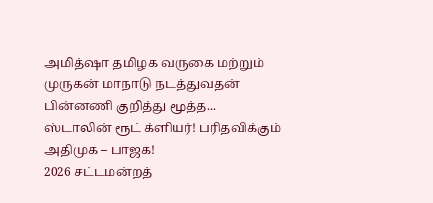அமித்ஷா தமிழக வருகை மற்றும் முருகன் மாநாடு நடத்துவதன் பின்னணி குறித்து மூத்த...
ஸ்டாலின் ரூட் க்ளியர்! பரிதவிக்கும் அதிமுக – பாஜக!
2026 சட்டமன்றத்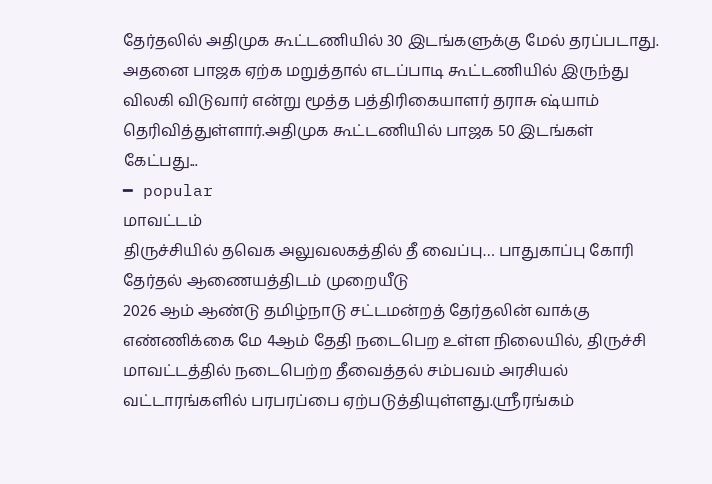தேர்தலில் அதிமுக கூட்டணியில் 30 இடங்களுக்கு மேல் தரப்படாது. அதனை பாஜக ஏற்க மறுத்தால் எடப்பாடி கூட்டணியில் இருந்து விலகி விடுவார் என்று மூத்த பத்திரிகையாளர் தராசு ஷ்யாம் தெரிவித்துள்ளார்.அதிமுக கூட்டணியில் பாஜக 50 இடங்கள் கேட்பது...
━ popular
மாவட்டம்
திருச்சியில் தவெக அலுவலகத்தில் தீ வைப்பு… பாதுகாப்பு கோரி தேர்தல் ஆணையத்திடம் முறையீடு
2026 ஆம் ஆண்டு தமிழ்நாடு சட்டமன்றத் தேர்தலின் வாக்கு எண்ணிக்கை மே 4ஆம் தேதி நடைபெற உள்ள நிலையில், திருச்சி மாவட்டத்தில் நடைபெற்ற தீவைத்தல் சம்பவம் அரசியல் வட்டாரங்களில் பரபரப்பை ஏற்படுத்தியுள்ளது.ஸ்ரீரங்கம்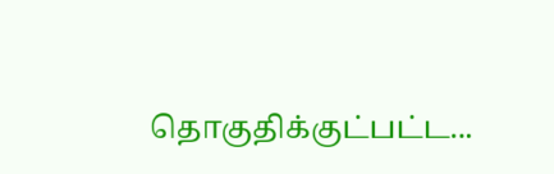தொகுதிக்குட்பட்ட...